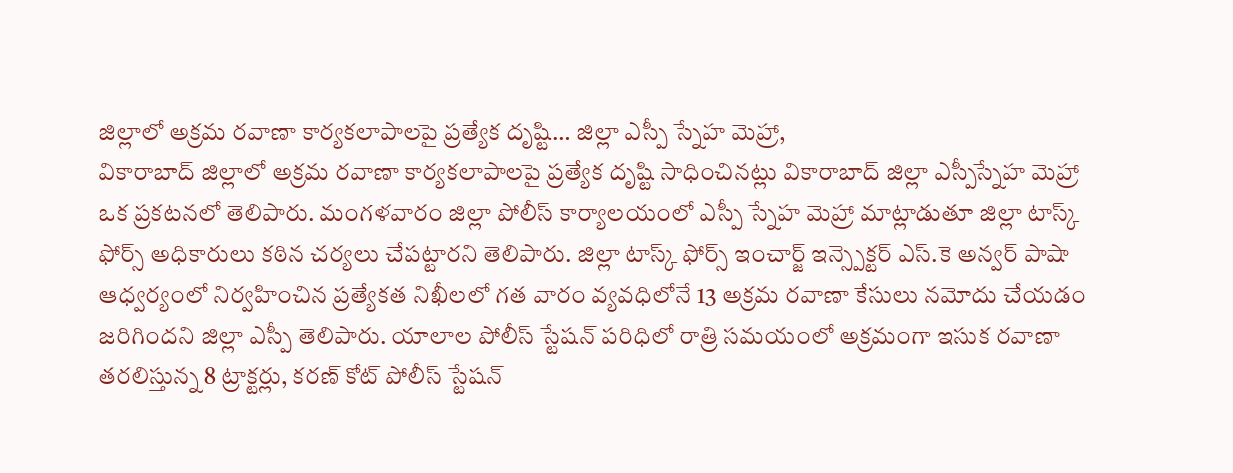జిల్లాలో అక్రమ రవాణా కార్యకలాపాలపై ప్రత్యేక దృష్టి… జిల్లా ఎస్పీ స్నేహ మెహ్రా,
వికారాబాద్ జిల్లాలో అక్రమ రవాణా కార్యకలాపాలపై ప్రత్యేక దృష్టి సాధించినట్లు వికారాబాద్ జిల్లా ఎస్పీస్నేహ మెహ్రా ఒక ప్రకటనలో తెలిపారు. మంగళవారం జిల్లా పోలీస్ కార్యాలయంలో ఎస్పీ స్నేహ మెహ్రా మాట్లాడుతూ జిల్లా టాస్క్ ఫోర్స్ అధికారులు కఠిన చర్యలు చేపట్టారని తెలిపారు. జిల్లా టాస్క్ ఫోర్స్ ఇంచార్జ్ ఇన్స్పెక్టర్ ఎస్.కె అన్వర్ పాషా ఆధ్వర్యంలో నిర్వహించిన ప్రత్యేకత నిఖీలలో గత వారం వ్యవధిలోనే 13 అక్రమ రవాణా కేసులు నమోదు చేయడం జరిగిందని జిల్లా ఎస్పీ తెలిపారు. యాలాల పోలీస్ స్టేషన్ పరిధిలో రాత్రి సమయంలో అక్రమంగా ఇసుక రవాణా తరలిస్తున్న 8 ట్రాక్టర్లు, కరణ్ కోట్ పోలీస్ స్టేషన్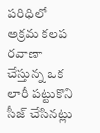పరిధిలో అక్రమ కలప రవాణా చేస్తున్న ఒక లారీ పట్టుకొని సీజ్ చేసినట్లు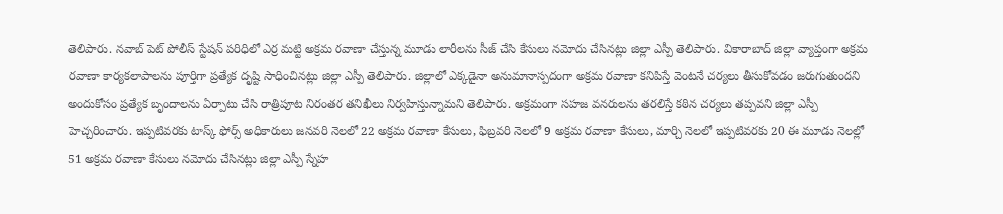తెలిపారు. నవాబ్ పెట్ పోలీస్ స్టేషన్ పరిధిలో ఎర్ర మట్టి అక్రమ రవాణా చేస్తున్న మూడు లారీలను సీజ్ చేసి కేసులు నమోదు చేసినట్లు జిల్లా ఎస్పీ తెలిపారు. వికారాబాద్ జిల్లా వ్యాప్తంగా అక్రమ రవాణా కార్యకలాపాలను పూర్తిగా ప్రత్యేక దృష్టి సాధించినట్లు జిల్లా ఎస్పీ తెలిపారు. జిల్లాలో ఎక్కడైనా అనుమానాస్పదంగా అక్రమ రవాణా కనిపిస్తే వెంటనే చర్యలు తీసుకోవడం జరుగుతుందని అందుకోసం ప్రత్యేక బృందాలను ఏర్పాటు చేసి రాత్రిపూట నిరంతర తనిఖీలు నిర్వహిస్తున్నామని తెలిపారు. అక్రమంగా సహజ వనరులను తరలిస్తే కఠిన చర్యలు తప్పవని జిల్లా ఎస్పీ హెచ్చరించారు. ఇప్పటివరకు టాస్క్ ఫోర్స్ అధికారులు జనవరి నెలలో 22 అక్రమ రవాణా కేసులు, ఫిబ్రవరి నెలలో 9 అక్రమ రవాణా కేసులు, మార్చి నెలలో ఇప్పటివరకు 20 ఈ మూడు నెలల్లో 51 అక్రమ రవాణా కేసులు నమోదు చేసినట్లు జిల్లా ఎస్పీ స్నేహ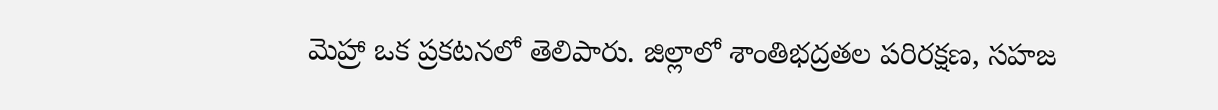మెహ్రా ఒక ప్రకటనలో తెలిపారు. జిల్లాలో శాంతిభద్రతల పరిరక్షణ, సహజ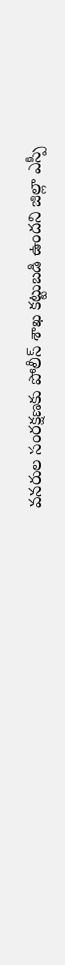వనరుల సంరక్షణకు పోలీస్ శాఖ కట్టుబడి ఉందని జిల్లా ఎస్పీ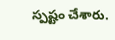స్పష్టం చేశారు.